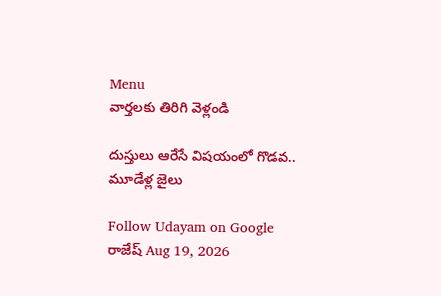Menu
వార్తలకు తిరిగి వెళ్లండి

దుస్తులు ఆరేసే విషయంలో గొడవ.. మూడేళ్ల జైలు

Follow Udayam on Google
రాజేష్ Aug 19, 2026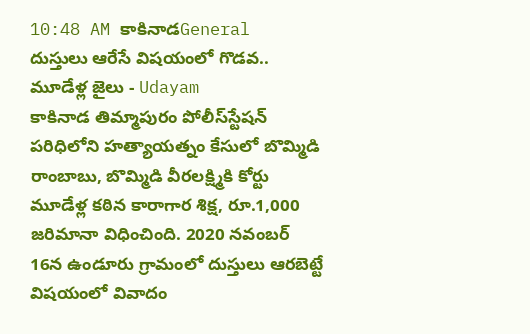10:48 AM కాకినాడGeneral
దుస్తులు ఆరేసే విషయంలో గొడవ.. మూడేళ్ల జైలు - Udayam
కాకినాడ తిమ్మాపురం పోలీస్‌స్టేషన్‌ పరిధిలోని హత్యాయత్నం కేసులో బొమ్మిడి రాంబాబు, బొమ్మిడి వీరలక్ష్మికి కోర్టు మూడేళ్ల కఠిన కారాగార శిక్ష, రూ.1,000 జరిమానా విధించింది. 2020 నవంబర్‌ 16న ఉండూరు గ్రామంలో దుస్తులు ఆరబెట్టే విషయంలో వివాదం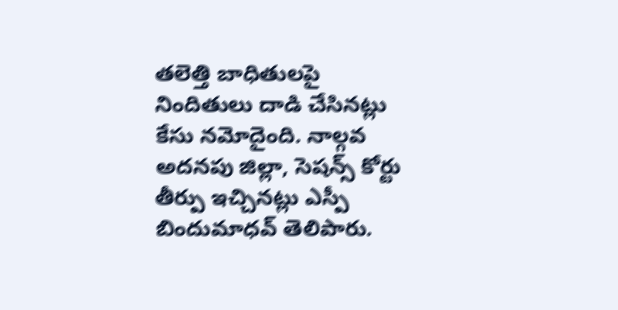తలెత్తి బాధితులపై నిందితులు దాడి చేసినట్లు కేసు నమోదైంది. నాల్గవ అదనపు జిల్లా, సెషన్స్‌ కోర్టు తీర్పు ఇచ్చినట్లు ఎస్పీ బిందుమాధవ్‌ తెలిపారు.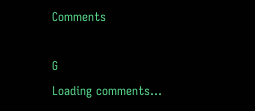Comments

G
Loading comments...